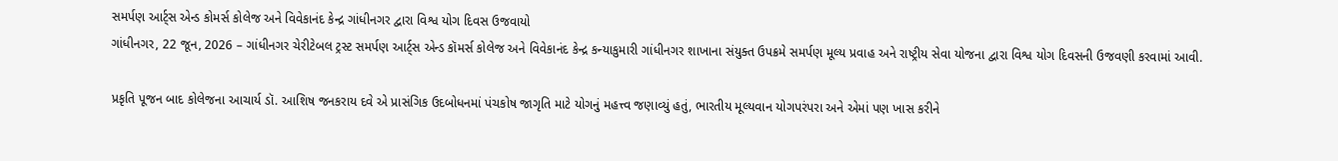સમર્પણ આર્ટ્સ એન્ડ કોમર્સ કોલેજ અને વિવેકાનંદ કેન્દ્ર ગાંધીનગર દ્વારા વિશ્વ યોગ દિવસ ઉજવાયો
ગાંધીનગર, 22 જૂન, 2026 – ગાંધીનગર ચેરીટેબલ ટ્રસ્ટ સમર્પણ આર્ટ્સ એન્ડ કૉમર્સ કોલેજ અને વિવેકાનંદ કેન્દ્ર કન્યાકુમારી ગાંધીનગર શાખાના સંયુક્ત ઉપક્રમે સમર્પણ મૂલ્ય પ્રવાહ અને રાષ્ટ્રીય સેવા યોજના દ્વારા વિશ્વ યોગ દિવસની ઉજવણી કરવામાં આવી.

પ્રકૃતિ પૂજન બાદ કોલેજના આચાર્ય ડૉ. આશિષ જનકરાય દવે એ પ્રાસંગિક ઉદબોધનમાં પંચકોષ જાગૃતિ માટે યોગનું મહત્ત્વ જણાવ્યું હતું, ભારતીય મૂલ્યવાન યોગપરંપરા અને એમાં પણ ખાસ કરીને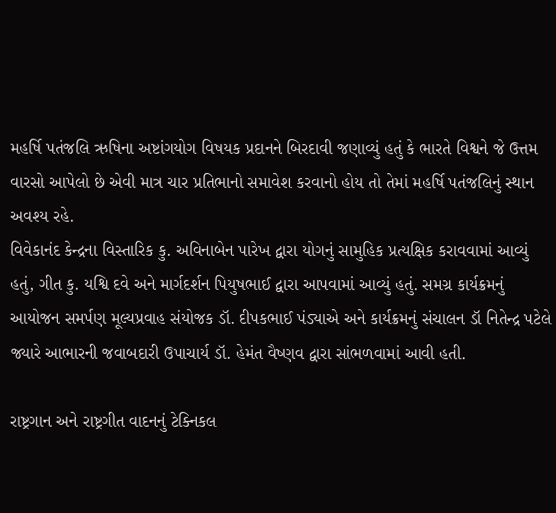મહર્ષિ પતંજલિ ઋષિના અષ્ટાંગયોગ વિષયક પ્રદાનને બિરદાવી જણાવ્યું હતું કે ભારતે વિશ્વને જે ઉત્તમ વારસો આપેલો છે એવી માત્ર ચાર પ્રતિભાનો સમાવેશ કરવાનો હોય તો તેમાં મહર્ષિ પતંજલિનું સ્થાન અવશ્ય રહે.
વિવેકાનંદ કેન્દ્રના વિસ્તારિક કુ. અવિનાબેન પારેખ દ્વારા યોગનું સામુહિક પ્રત્યક્ષિક કરાવવામાં આવ્યું હતું, ગીત કુ. યશ્વિ દવે અને માર્ગદર્શન પિયુષભાઈ દ્વારા આપવામાં આવ્યું હતું. સમગ્ર કાર્યક્રમનું આયોજન સમર્પણ મૂલ્યપ્રવાહ સંયોજક ડૉ. દીપકભાઈ પંડ્યાએ અને કાર્યક્રમનું સંચાલન ડૉ નિતેન્દ્ર પટેલે જ્યારે આભારની જવાબદારી ઉપાચાર્ય ડૉ. હેમંત વૈષ્ણવ દ્વારા સાંભળવામાં આવી હતી.

રાષ્ટ્રગાન અને રાષ્ટ્રગીત વાદનનું ટેક્નિકલ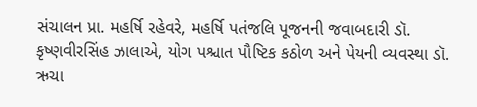સંચાલન પ્રા. મહર્ષિ રહેવરે, મહર્ષિ પતંજલિ પૂજનની જવાબદારી ડૉ. કૃષ્ણવીરસિંહ ઝાલાએ, યોગ પશ્ચાત પૌષ્ટિક કઠોળ અને પેયની વ્યવસ્થા ડૉ. ઋચા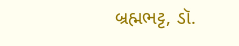બ્રહ્મભટ્ટ, ડૉ.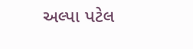અલ્પા પટેલ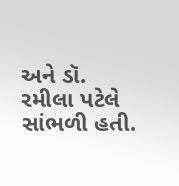અને ડૉ. રમીલા પટેલે સાંભળી હતી.